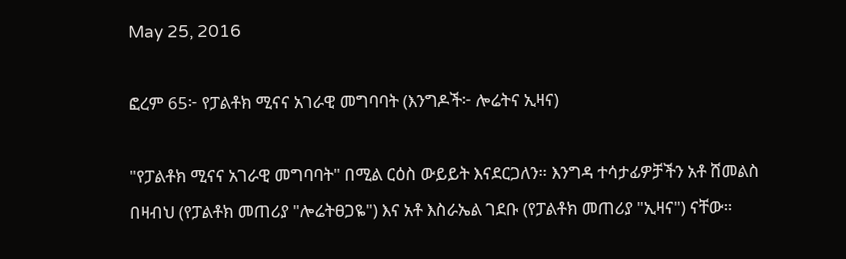May 25, 2016

ፎረም 65፦ የፓልቶክ ሚናና አገራዊ መግባባት (እንግዶች፦ ሎሬትና ኢዛና)

"የፓልቶክ ሚናና አገራዊ መግባባት" በሚል ርዕስ ውይይት እናደርጋለን። እንግዳ ተሳታፊዎቻችን አቶ ሸመልስ በዛብህ (የፓልቶክ መጠሪያ "ሎሬትፀጋዬ") እና አቶ እስራኤል ገደቡ (የፓልቶክ መጠሪያ "ኢዛና") ናቸው።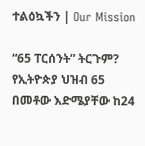ተልዕኳችን | Our Mission

“65 ፐርሰንት” ትርጉም? የኢትዮጵያ ህዝብ 65 በመቶው እድሜያቸው ከ24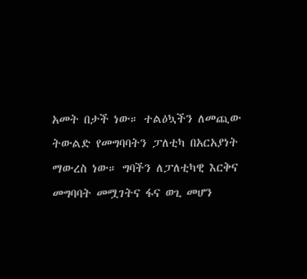አመት በታች ነው። ተልዕኳችን ለመጪው ትውልድ የመግባባትን ፓለቲካ በአርአያነት ማውረስ ነው። ግባችን ለፓለቲካዊ እርቅና መግባባት መሟገትና ፋና ወጊ መሆን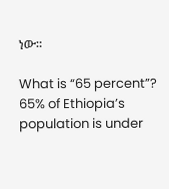ነው።

What is “65 percent”? 65% of Ethiopia’s population is under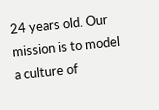24 years old. Our mission is to model a culture of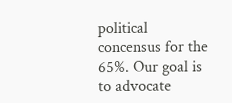political concensus for the 65%. Our goal is to advocate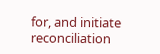for, and initiate reconciliation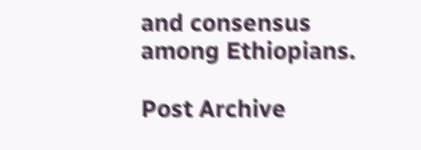and consensus among Ethiopians.

Post Archive